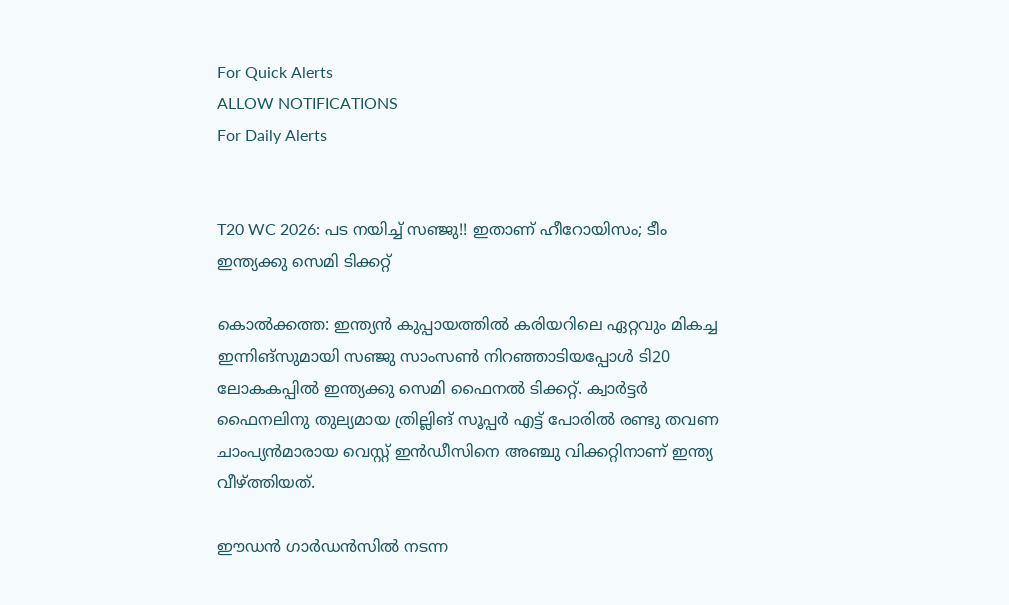For Quick Alerts
ALLOW NOTIFICATIONS
For Daily Alerts


T20 WC 2026: പട നയിച്ച് സഞ്ജു!! ഇതാണ് ഹീറോയിസം; ടീം ഇന്ത്യക്കു സെമി ടിക്കറ്റ്

കൊല്‍ക്കത്ത: ഇന്ത്യന്‍ കുപ്പായത്തില്‍ കരിയറിലെ ഏറ്റവും മികച്ച ഇന്നിങ്‌സുമായി സഞ്ജു സാംസണ്‍ നിറഞ്ഞാടിയപ്പോള്‍ ടി20 ലോകകപ്പില്‍ ഇന്ത്യക്കു സെമി ഫൈനല്‍ ടിക്കറ്റ്. ക്വാര്‍ട്ടര്‍ ഫൈനലിനു തുല്യമായ ത്രില്ലിങ് സൂപ്പര്‍ എട്ട് പോരില്‍ രണ്ടു തവണ ചാംപ്യന്‍മാരായ വെസ്റ്റ് ഇന്‍ഡീസിനെ അഞ്ചു വിക്കറ്റിനാണ് ഇന്ത്യ വീഴ്ത്തിയത്.

ഈഡന്‍ ഗാര്‍ഡന്‍സില്‍ നടന്ന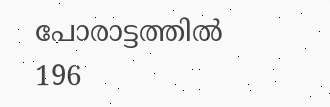പോരാട്ടത്തില്‍ 196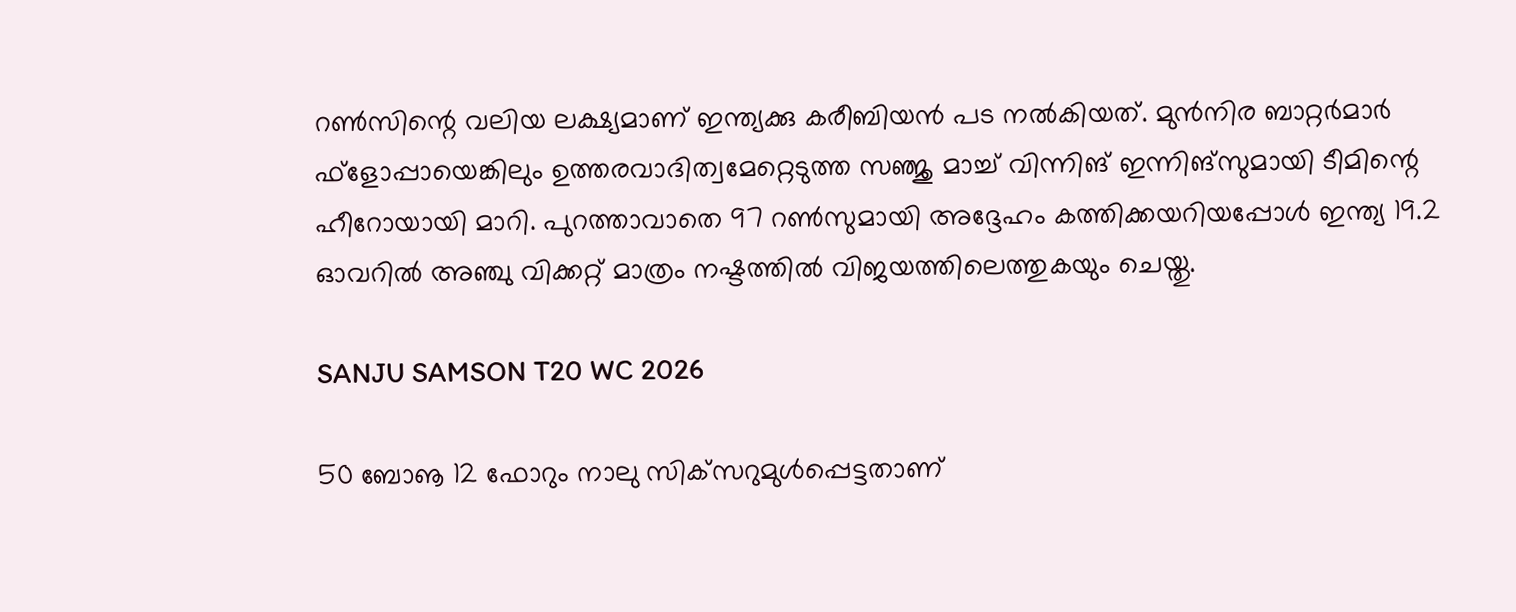റണ്‍സിന്റെ വലിയ ലക്ഷ്യമാണ് ഇന്ത്യക്കു കരീബിയന്‍ പട നല്‍കിയത്. മുന്‍നിര ബാറ്റര്‍മാര്‍ ഫ്‌ളോപ്പായെങ്കിലും ഉത്തരവാദിത്വമേറ്റെടുത്ത സഞ്ജു മാച്ച് വിന്നിങ് ഇന്നിങ്‌സുമായി ടീമിന്റെ ഹീറോയായി മാറി. പുറത്താവാതെ 97 റണ്‍സുമായി അദ്ദേഹം കത്തിക്കയറിയപ്പോള്‍ ഇന്ത്യ 19.2 ഓവറില്‍ അഞ്ചു വിക്കറ്റ് മാത്രം നഷ്ടത്തില്‍ വിജയത്തിലെത്തുകയും ചെയ്തു.

SANJU SAMSON T20 WC 2026

50 ബോൡ 12 ഫോറും നാലു സിക്‌സറുമുള്‍പ്പെട്ടതാണ്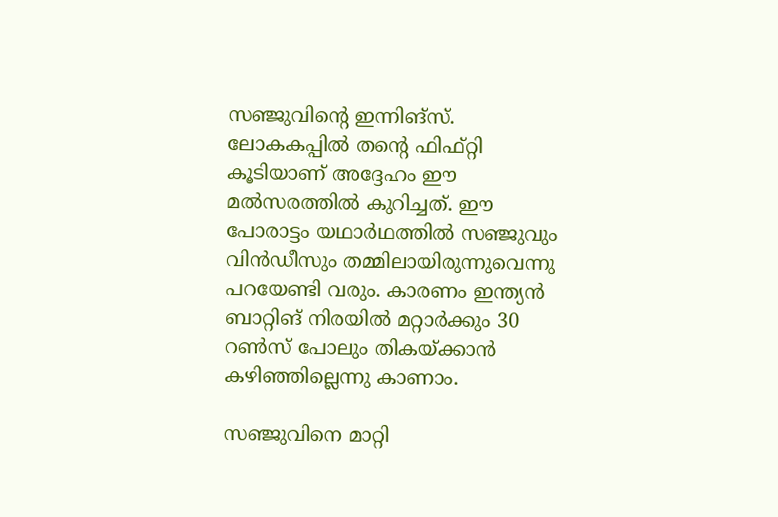സഞ്ജുവിന്റെ ഇന്നിങ്‌സ്. ലോകകപ്പില്‍ തന്റെ ഫിഫ്റ്റി കൂടിയാണ് അദ്ദേഹം ഈ മല്‍സരത്തില്‍ കുറിച്ചത്. ഈ പോരാട്ടം യഥാര്‍ഥത്തില്‍ സഞ്ജുവും വിന്‍ഡീസും തമ്മിലായിരുന്നുവെന്നു പറയേണ്ടി വരും. കാരണം ഇന്ത്യന്‍ ബാറ്റിങ് നിരയില്‍ മറ്റാര്‍ക്കും 30 റണ്‍സ് പോലും തികയ്ക്കാന്‍ കഴിഞ്ഞില്ലെന്നു കാണാം.

സഞ്ജുവിനെ മാറ്റി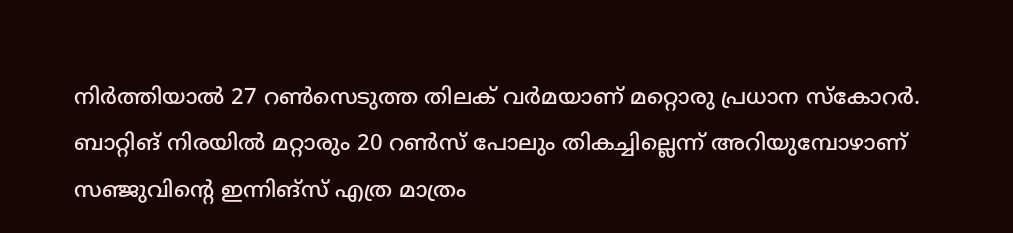നിര്‍ത്തിയാല്‍ 27 റണ്‍സെടുത്ത തിലക് വര്‍മയാണ് മറ്റൊരു പ്രധാന സ്‌കോറര്‍. ബാറ്റിങ് നിരയില്‍ മറ്റാരും 20 റണ്‍സ് പോലും തികച്ചില്ലെന്ന് അറിയുമ്പോഴാണ് സഞ്ജുവിന്റെ ഇന്നിങ്‌സ് എത്ര മാത്രം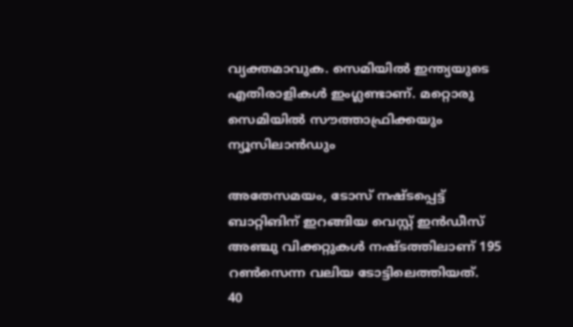വ്യക്തമാവുക. സെമിയില്‍ ഇന്ത്യയുടെ എതിരാളികള്‍ ഇംഗ്ലണ്ടാണ്. മറ്റൊരു സെമിയില്‍ സൗത്താഫ്രിക്കയും ന്യൂസിലാന്‍ഡും

അതേസമയം, ടോസ് നഷ്ടപ്പെട്ട് ബാറ്റിങിന് ഇറങ്ങിയ വെസ്റ്റ് ഇന്‍ഡീസ് അഞ്ചു വിക്കറ്റുകള്‍ നഷ്ടത്തിലാണ് 195 റണ്‍സെന്ന വലിയ ടോട്ടിലെത്തിയത്.
40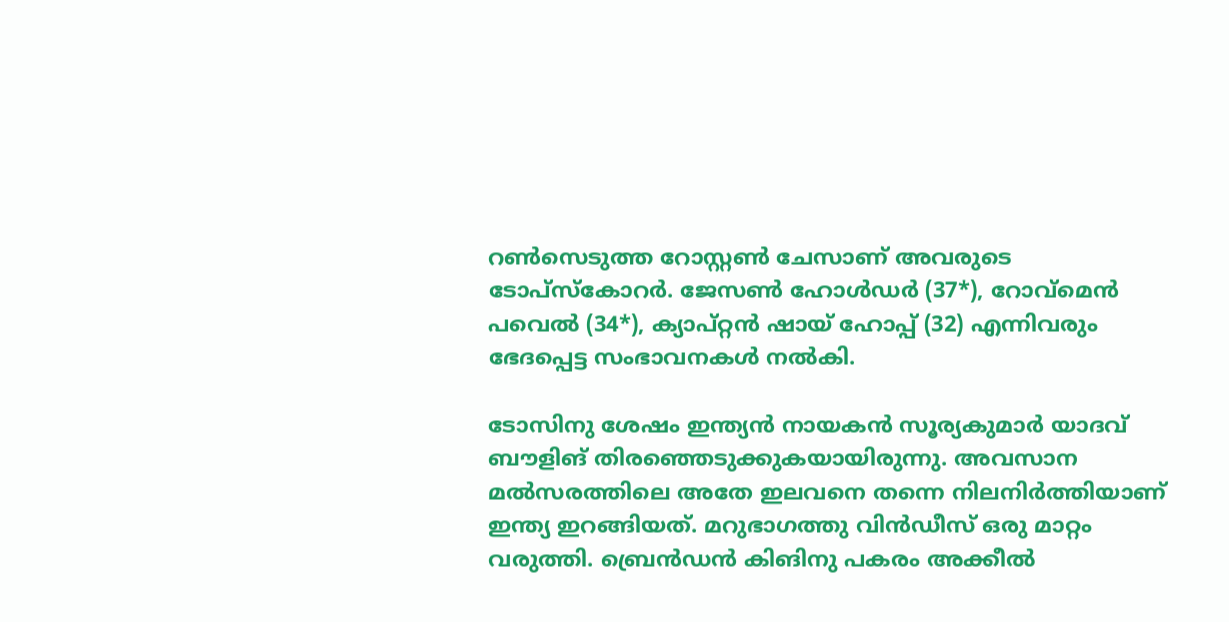റണ്‍സെടുത്ത റോസ്റ്റണ്‍ ചേസാണ് അവരുടെ ടോപ്‌സ്‌കോറര്‍. ജേസണ്‍ ഹോള്‍ഡര്‍ (37*), റോവ്‌മെന്‍ പവെല്‍ (34*), ക്യാപ്റ്റന്‍ ഷായ് ഹോപ്പ് (32) എന്നിവരും ഭേദപ്പെട്ട സംഭാവനകള്‍ നല്‍കി.

ടോസിനു ശേഷം ഇന്ത്യന്‍ നായകന്‍ സൂര്യകുമാര്‍ യാദവ് ബൗളിങ് തിരഞ്ഞെടുക്കുകയായിരുന്നു. അവസാന മല്‍സരത്തിലെ അതേ ഇലവനെ തന്നെ നിലനിര്‍ത്തിയാണ് ഇന്ത്യ ഇറങ്ങിയത്. മറുഭാഗത്തു വിന്‍ഡീസ് ഒരു മാറ്റം വരുത്തി. ബ്രെന്‍ഡന്‍ കിങിനു പകരം അക്കീല്‍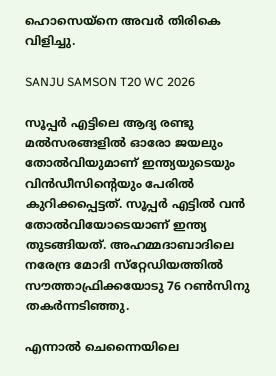ഹൊസെയ്‌നെ അവര്‍ തിരികെ വിളിച്ചു.

SANJU SAMSON T20 WC 2026

സൂപ്പര്‍ എട്ടിലെ ആദ്യ രണ്ടു മല്‍സരങ്ങളില്‍ ഓരോ ജയലും തോല്‍വിയുമാണ് ഇന്ത്യയുടെയും വിന്‍ഡീസിന്റെയും പേരില്‍ കുറിക്കപ്പെട്ടത്. സൂപ്പര്‍ എട്ടില്‍ വന്‍ തോല്‍വിയോടെയാണ് ഇന്ത്യ തുടങ്ങിയത്. അഹമ്മദാബാദിലെ നരേന്ദ്ര മോദി സ്‌റ്റേഡിയത്തില്‍ സൗത്താഫ്രിക്കയോടു 76 റണ്‍സിനു തകര്‍ന്നടിഞ്ഞു.

എന്നാല്‍ ചെന്നൈയിലെ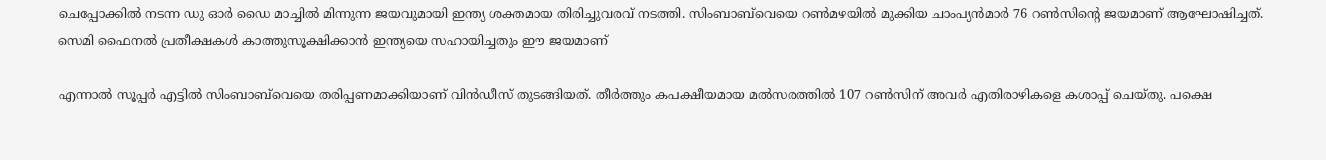ചെപ്പോക്കില്‍ നടന്ന ഡു ഓര്‍ ഡൈ മാച്ചില്‍ മിന്നുന്ന ജയവുമായി ഇന്ത്യ ശക്തമായ തിരിച്ചുവരവ് നടത്തി. സിംബാബ്‌വെയെ റണ്‍മഴയില്‍ മുക്കിയ ചാംപ്യന്‍മാര്‍ 76 റണ്‍സിന്റെ ജയമാണ് ആഘോഷിച്ചത്. സെമി ഫൈനല്‍ പ്രതീക്ഷകള്‍ കാത്തുസൂക്ഷിക്കാന്‍ ഇന്ത്യയെ സഹായിച്ചതും ഈ ജയമാണ്

എന്നാല്‍ സൂപ്പര്‍ എട്ടില്‍ സിംബാബ്‌വെയെ തരിപ്പണമാക്കിയാണ് വിന്‍ഡീസ് തുടങ്ങിയത്. തീര്‍ത്തും കപക്ഷീയമായ മല്‍സരത്തില്‍ 107 റണ്‍സിന് അവര്‍ എതിരാഴികളെ കശാപ്പ് ചെയ്തു. പക്ഷെ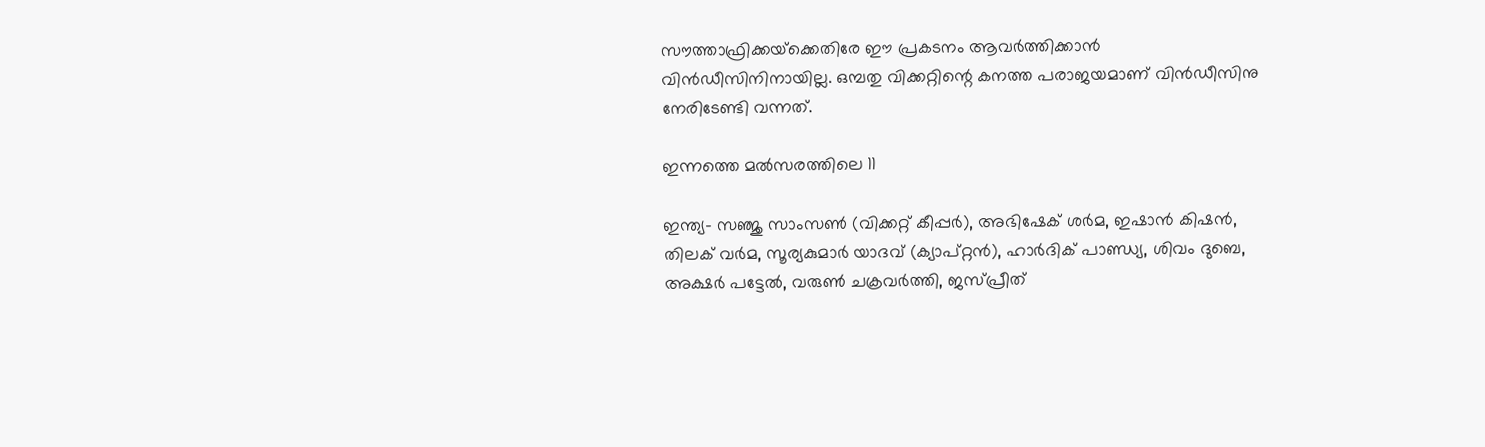സൗത്താഫ്രിക്കയ്‌ക്കെതിരേ ഈ പ്രകടനം ആവര്‍ത്തിക്കാന്‍ വിന്‍ഡീസിനിനായില്ല. ഒമ്പതു വിക്കറ്റിന്റെ കനത്ത പരാജയമാണ് വിന്‍ഡീസിനു നേരിടേണ്ടി വന്നത്.

ഇന്നത്തെ മല്‍സരത്തിലെ 11

ഇന്ത്യ- സഞ്ജു സാംസണ്‍ (വിക്കറ്റ് കീപ്പര്‍), അഭിഷേക് ശര്‍മ, ഇഷാന്‍ കിഷന്‍, തിലക് വര്‍മ, സൂര്യകുമാര്‍ യാദവ് (ക്യാപ്റ്റന്‍), ഹാര്‍ദിക് പാണ്ഡ്യ, ശിവം ദുബെ, അക്ഷര്‍ പട്ടേല്‍, വരുണ്‍ ചക്രവര്‍ത്തി, ജസ്പ്രീത്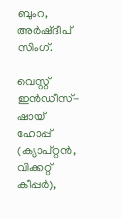ബുംറ, അര്‍ഷ്ദീപ് സിംഗ്.

വെസ്റ്റ് ഇന്‍ഡീസ്- ഷായ് ഹോപ്പ് (ക്യാപ്റ്റന്‍, വിക്കറ്റ് കീപ്പര്‍),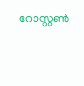റോസ്റ്റണ്‍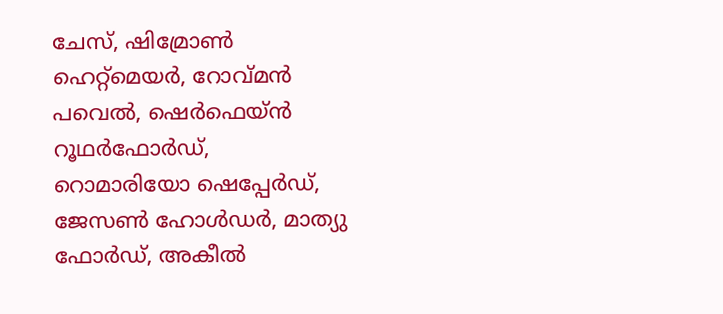ചേസ്, ഷിമ്രോണ്‍ ഹെറ്റ്മെയര്‍, റോവ്മന്‍ പവെല്‍, ഷെര്‍ഫെയ്ന്‍ റൂഥര്‍ഫോര്‍ഡ്, റൊമാരിയോ ഷെപ്പേര്‍ഡ്, ജേസണ്‍ ഹോള്‍ഡര്‍, മാത്യു ഫോര്‍ഡ്, അകീല്‍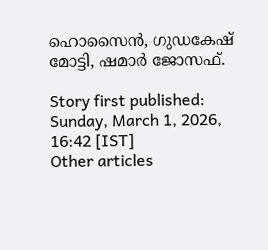ഹൊസൈന്‍, ഗുഡകേഷ് മോട്ടി, ഷമാര്‍ ജോസഫ്.

Story first published: Sunday, March 1, 2026, 16:42 [IST]
Other articles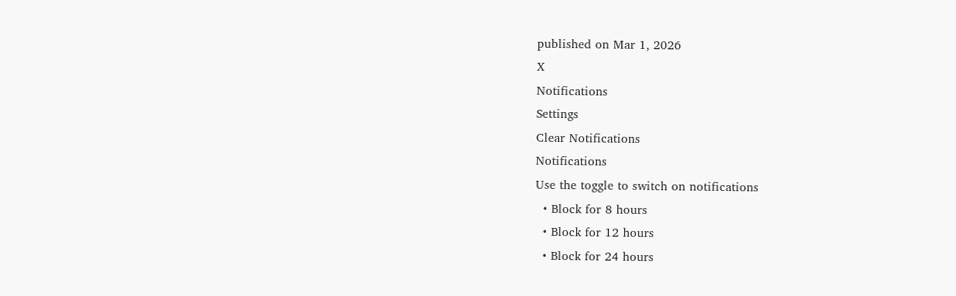published on Mar 1, 2026
X
Notifications
Settings
Clear Notifications
Notifications
Use the toggle to switch on notifications
  • Block for 8 hours
  • Block for 12 hours
  • Block for 24 hours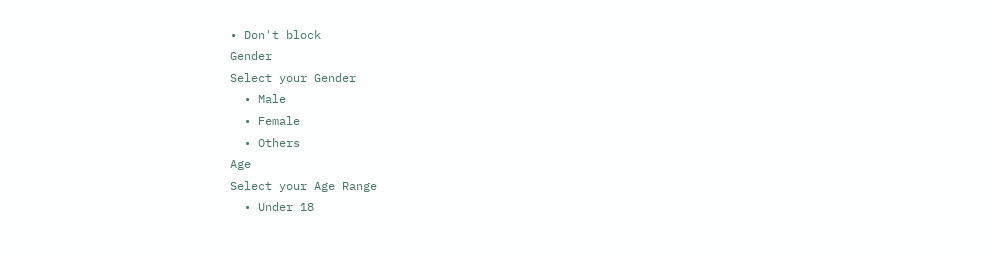• Don't block
Gender
Select your Gender
  • Male
  • Female
  • Others
Age
Select your Age Range
  • Under 18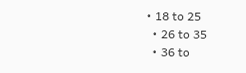• 18 to 25
  • 26 to 35
  • 36 to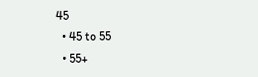45
  • 45 to 55
  • 55+